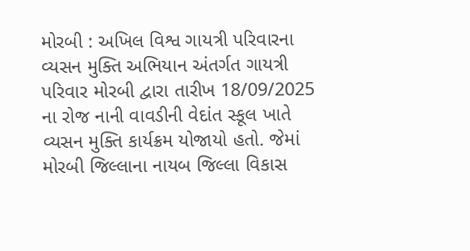મોરબી : અખિલ વિશ્વ ગાયત્રી પરિવારના વ્યસન મુક્તિ અભિયાન અંતર્ગત ગાયત્રી પરિવાર મોરબી દ્વારા તારીખ 18/09/2025 ના રોજ નાની વાવડીની વેદાંત સ્કૂલ ખાતે વ્યસન મુક્તિ કાર્યક્રમ યોજાયો હતો. જેમાં મોરબી જિલ્લાના નાયબ જિલ્લા વિકાસ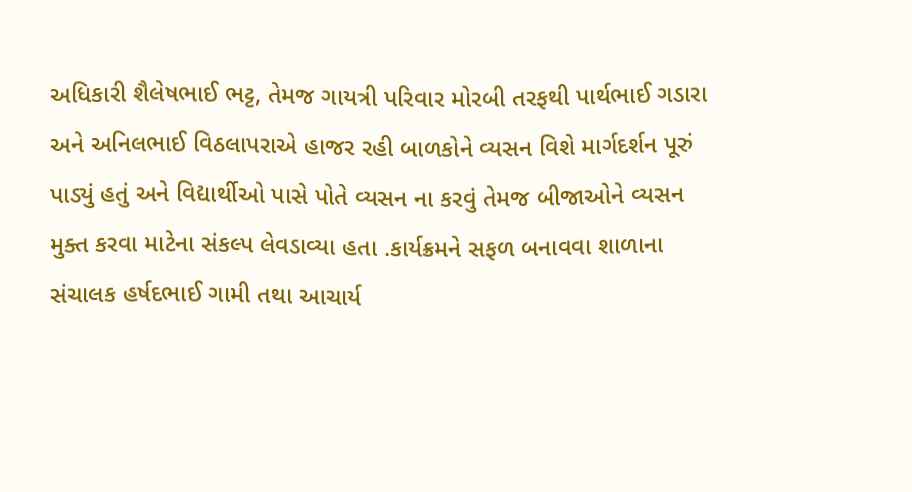અધિકારી શૈલેષભાઈ ભટ્ટ, તેમજ ગાયત્રી પરિવાર મોરબી તરફથી પાર્થભાઈ ગડારા અને અનિલભાઈ વિઠલાપરાએ હાજર રહી બાળકોને વ્યસન વિશે માર્ગદર્શન પૂરું પાડ્યું હતું અને વિદ્યાર્થીઓ પાસે પોતે વ્યસન ના કરવું તેમજ બીજાઓને વ્યસન મુક્ત કરવા માટેના સંકલ્પ લેવડાવ્યા હતા .કાર્યક્રમને સફળ બનાવવા શાળાના સંચાલક હર્ષદભાઈ ગામી તથા આચાર્ય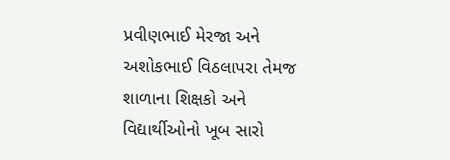પ્રવીણભાઈ મેરજા અને અશોકભાઈ વિઠલાપરા તેમજ શાળાના શિક્ષકો અને વિદ્યાર્થીઓનો ખૂબ સારો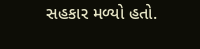સહકાર મળ્યો હતો.